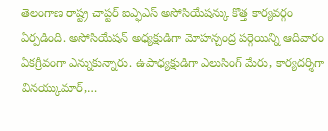తెలంగాణ రాష్ట్ర చాప్టర్ ఐఎ్ఫఎస్ అసోసియేషన్కు కొత్త కార్యవర్గం ఏర్పడింది. అసోసియేషన్ అధ్యక్షుడిగా మోహన్చంద్ర పర్గెయిన్ని ఆదివారం ఏకగ్రీవంగా ఎన్నుకున్నారు. ఉపాధ్యక్షుడిగా ఎలుసింగ్ మేరు, కార్యదర్శిగా వినయ్కుమార్,…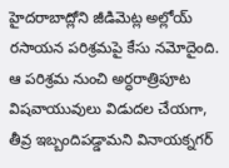హైదరాబాద్లోని జీడిమెట్ల అల్లోయ్ రసాయన పరిశ్రమపై కేసు నమోదైంది. ఆ పరిశ్రమ నుంచి అర్ధరాత్రిపూట విషవాయువులు విడుదల చేయగా, తీవ్ర ఇబ్బందిపడ్డామని వినాయక్నగర్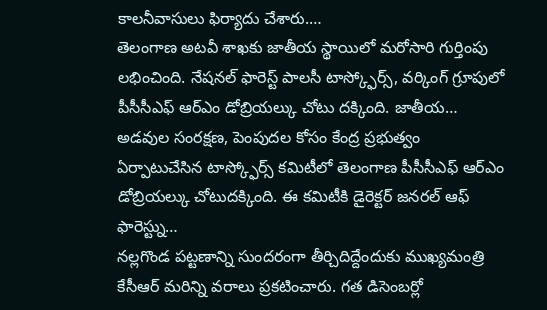కాలనీవాసులు ఫిర్యాదు చేశారు.…
తెలంగాణ అటవీ శాఖకు జాతీయ స్థాయిలో మరోసారి గుర్తింపు లభించింది. నేషనల్ ఫారెస్ట్ పాలసీ టాస్క్ఫోర్స్, వర్కింగ్ గ్రూపులో పీసీసీఎఫ్ ఆర్ఎం డోబ్రియల్కు చోటు దక్కింది. జాతీయ…
అడవుల సంరక్షణ, పెంపుదల కోసం కేంద్ర ప్రభుత్వం ఏర్పాటుచేసిన టాస్క్ఫోర్స్ కమిటీలో తెలంగాణ పీసీసీఎఫ్ ఆర్ఎం డోబ్రియల్కు చోటుదక్కింది. ఈ కమిటీకి డైరెక్టర్ జనరల్ ఆఫ్ ఫారెస్ట్ను…
నల్లగొండ పట్టణాన్ని సుందరంగా తీర్చిదిద్దేందుకు ముఖ్యమంత్రి కేసీఆర్ మరిన్ని వరాలు ప్రకటించారు. గత డిసెంబర్లో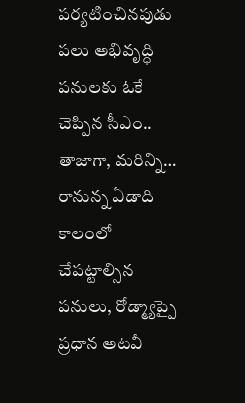పర్యటించినపుడు పలు అభివృద్ధి పనులకు ఓకే చెప్పిన సీఎం.. తాజాగా, మరిన్ని…
రానున్న ఏడాది కాలంలో చేపట్టాల్సిన పనులు, రోడ్మ్యాప్పై ప్రధాన అటవీ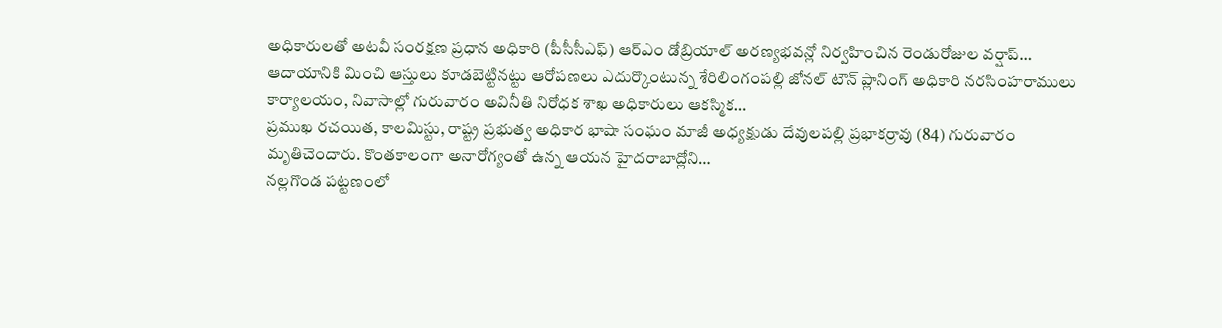అధికారులతో అటవీ సంరక్షణ ప్రధాన అధికారి (పీసీసీఎఫ్) ఆర్ఎం డోబ్రియాల్ అరణ్యభవన్లో నిర్వహించిన రెండురోజుల వర్షాప్…
ఆదాయానికి మించి ఆస్తులు కూడబెట్టినట్టు ఆరోపణలు ఎదుర్కొంటున్న శేరిలింగంపల్లి జోనల్ టౌన్ ప్లానింగ్ అధికారి నరసింహరాములు కార్యాలయం, నివాసాల్లో గురువారం అవినీతి నిరోధక శాఖ అధికారులు ఆకస్మిక…
ప్రముఖ రచయిత, కాలమిస్టు, రాష్ట్ర ప్రభుత్వ అధికార భాషా సంఘం మాజీ అధ్యక్షుడు దేవులపల్లి ప్రభాకర్రావు (84) గురువారం మృతిచెందారు. కొంతకాలంగా అనారోగ్యంతో ఉన్న ఆయన హైదరాబాద్లోని…
నల్లగొండ పట్టణంలో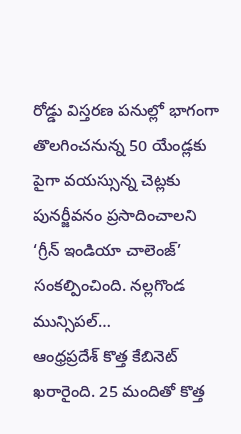రోడ్డు విస్తరణ పనుల్లో భాగంగా తొలగించనున్న 50 యేండ్లకు పైగా వయస్సున్న చెట్లకు పునర్జీవనం ప్రసాదించాలని ‘గ్రీన్ ఇండియా చాలెంజ్’ సంకల్పించింది. నల్లగొండ మున్సిపల్…
ఆంధ్రప్రదేశ్ కొత్త కేబినెట్ ఖరారైంది. 25 మందితో కొత్త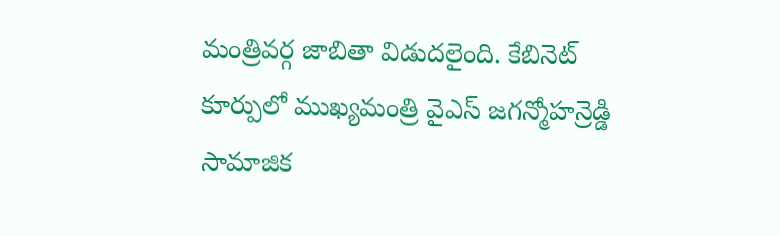మంత్రివర్గ జాబితా విడుదలైంది. కేబినెట్ కూర్పులో ముఖ్యమంత్రి వైఎస్ జగన్మోహన్రెడ్డి సామాజిక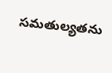సమతుల్యతను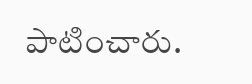పాటించారు.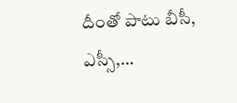దీంతో పాటు బీసీ, ఎస్సీ,…